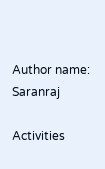Author name: Saranraj

Activities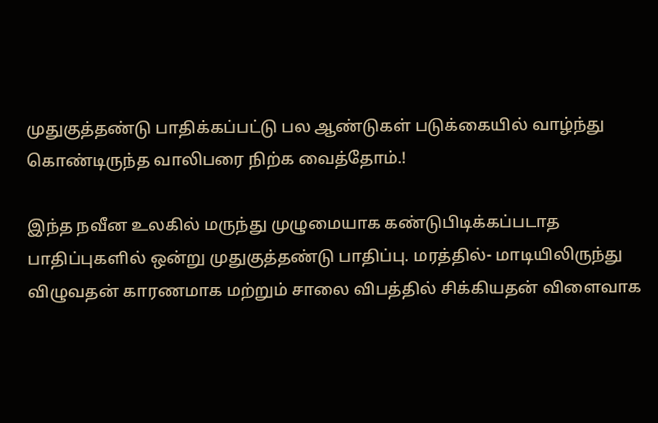முதுகுத்தண்டு பாதிக்கப்பட்டு பல ஆண்டுகள் படுக்கையில் வாழ்ந்து கொண்டிருந்த வாலிபரை நிற்க வைத்தோம்.!

இந்த நவீன உலகில் மருந்து முழுமையாக கண்டுபிடிக்கப்படாத பாதிப்புகளில் ஒன்று முதுகுத்தண்டு பாதிப்பு. மரத்தில்- மாடியிலிருந்து விழுவதன் காரணமாக மற்றும் சாலை விபத்தில் சிக்கியதன் விளைவாக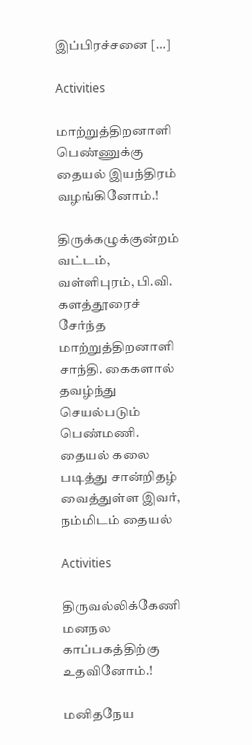இப்பிரச்சனை […]

Activities

மாற்றுத்திறனாளி பெண்ணுக்கு தையல் இயந்திரம் வழங்கினோம்.!

திருக்கழுக்குன்றம் வட்டம், வள்ளிபுரம், பி.வி. களத்தூரைச் சேர்ந்த மாற்றுத்திறனாளி சாந்தி. கைகளால் தவழ்ந்து செயல்படும் பெண்மணி. தையல் கலை படித்து சான்றிதழ் வைத்துள்ள இவர், நம்மிடம் தையல்

Activities

திருவல்லிக்கேணி மனநல காப்பகத்திற்கு உதவினோம்.!

மனிதநேய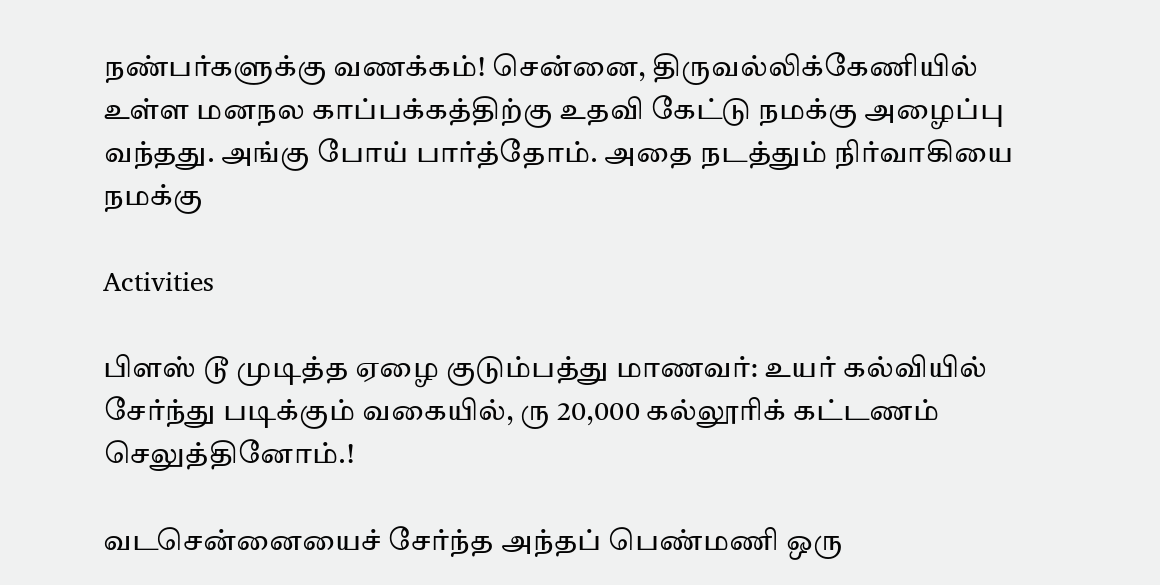நண்பர்களுக்கு வணக்கம்! சென்னை, திருவல்லிக்கேணியில் உள்ள மனநல காப்பக்கத்திற்கு உதவி கேட்டு நமக்கு அழைப்பு வந்தது. அங்கு போய் பார்த்தோம். அதை நடத்தும் நிர்வாகியை நமக்கு

Activities

பிளஸ் டூ முடித்த ஏழை குடும்பத்து மாணவர்: உயர் கல்வியில் சேர்ந்து படிக்கும் வகையில், ரு 20,000 கல்லூரிக் கட்டணம் செலுத்தினோம்.!

வடசென்னையைச் சேர்ந்த அந்தப் பெண்மணி ஒரு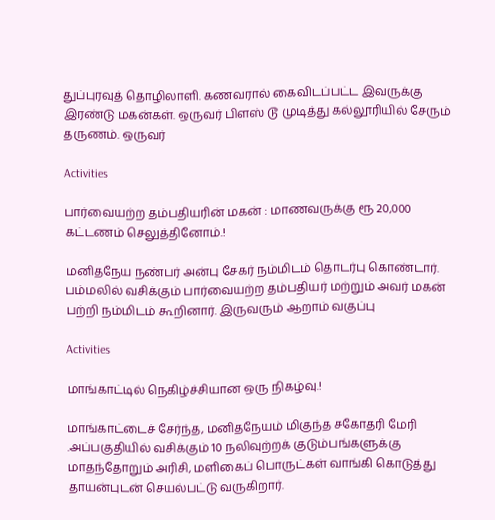துப்புரவுத் தொழிலாளி. கணவரால் கைவிடப்பட்ட இவருக்கு இரண்டு மகன்கள். ஒருவர் பிளஸ் டூ முடித்து கல்லூரியில் சேரும் தருணம். ஒருவர்

Activities

பார்வையற்ற தம்பதியரின் மகன் : மாணவருக்கு ரூ 20,000 கட்டணம் செலுத்தினோம்.!

மனிதநேய நண்பர் அன்பு சேகர் நம்மிடம் தொடர்பு கொண்டார். பம்மலில் வசிக்கும் பார்வையற்ற தம்பதியர் மற்றும் அவர் மகன் பற்றி நம்மிடம் கூறினார். இருவரும் ஆறாம் வகுப்பு

Activities

மாங்காட்டில் நெகிழ்ச்சியான ஒரு நிகழ்வு.!

மாங்காட்டைச் சேர்ந்த, மனிதநேயம் மிகுந்த சகோதரி மேரி .அப்பகுதியில் வசிக்கும் 10 நலிவுற்றக் குடும்பங்களுக்கு மாதந்தோறும் அரிசி, மளிகைப் பொருட்கள் வாங்கி கொடுத்து தாயன்புடன் செயல்பட்டு வருகிறார்.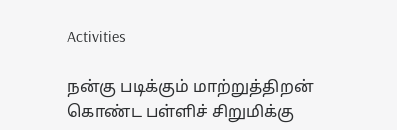Activities

நன்கு படிக்கும் மாற்றுத்திறன் கொண்ட பள்ளிச் சிறுமிக்கு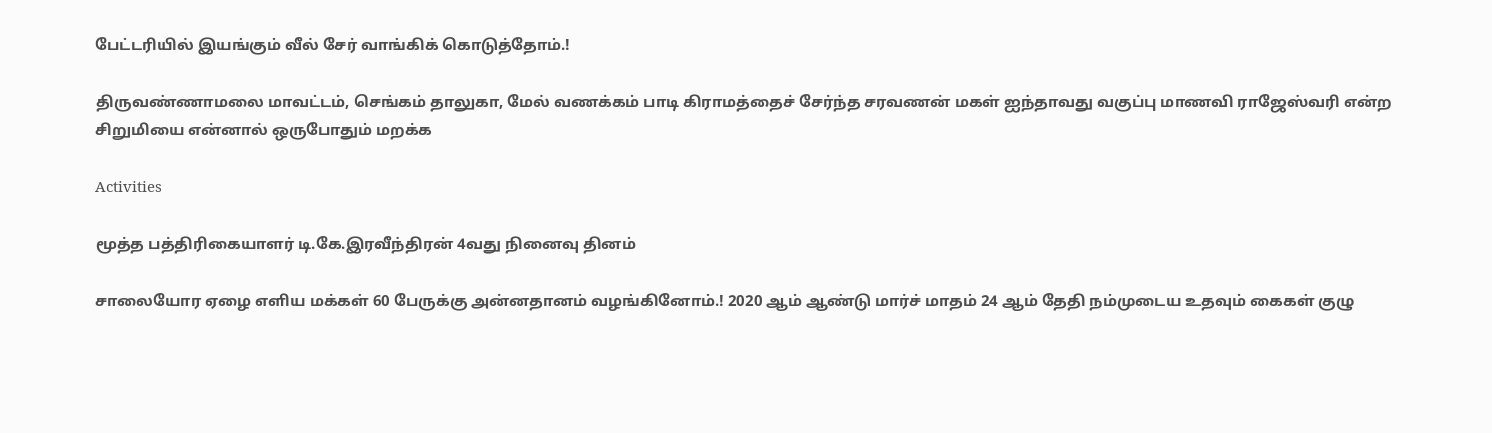பேட்டரியில் இயங்கும் வீல் சேர் வாங்கிக் கொடுத்தோம்.!

திருவண்ணாமலை மாவட்டம், செங்கம் தாலுகா, மேல் வணக்கம் பாடி கிராமத்தைச் சேர்ந்த சரவணன் மகள் ஐந்தாவது வகுப்பு மாணவி ராஜேஸ்வரி என்ற சிறுமியை என்னால் ஒருபோதும் மறக்க

Activities

மூத்த பத்திரிகையாளர் டி.கே.இரவீந்திரன் 4வது நினைவு தினம்

சாலையோர ஏழை எளிய மக்கள் 60 பேருக்கு அன்னதானம் வழங்கினோம்.! 2020 ஆம் ஆண்டு மார்ச் மாதம் 24 ஆம் தேதி நம்முடைய உதவும் கைகள் குழு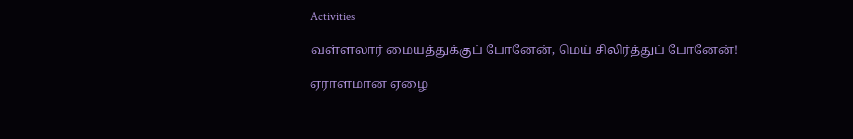Activities

வள்ளலார் மையத்துக்குப் போனேன், மெய் சிலிர்த்துப் போனேன்!

ஏராளமான ஏழை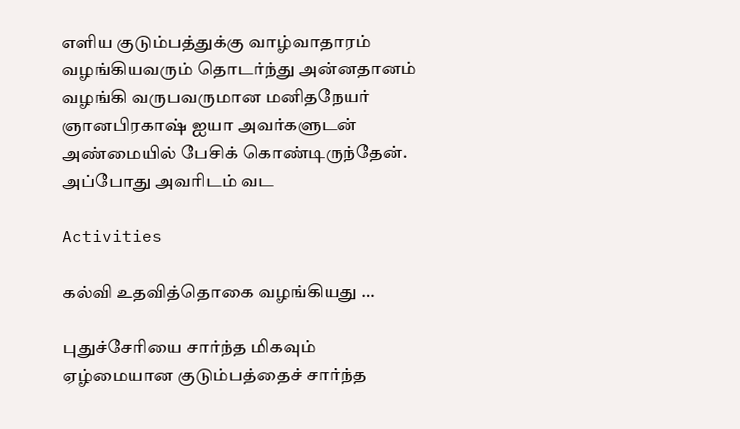எளிய குடும்பத்துக்கு வாழ்வாதாரம் வழங்கியவரும் தொடர்ந்து அன்னதானம் வழங்கி வருபவருமான மனிதநேயர் ஞானபிரகாஷ் ஐயா அவர்களுடன் அண்மையில் பேசிக் கொண்டிருந்தேன். அப்போது அவரிடம் வட

Activities

கல்வி உதவித்தொகை வழங்கியது …

புதுச்சேரியை சார்ந்த மிகவும் ஏழ்மையான குடும்பத்தைச் சார்ந்த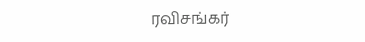ரவிசங்கர்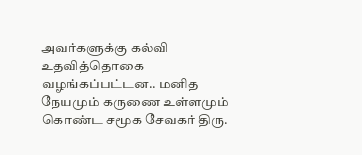அவர்களுக்கு கல்வி உதவித்தொகை வழங்கப்பட்டன.. மனித நேயமும் கருணை உள்ளமும் கொண்ட சமூக சேவகர் திரு.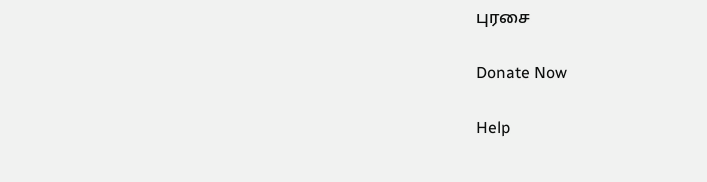புரசை

Donate Now

Help